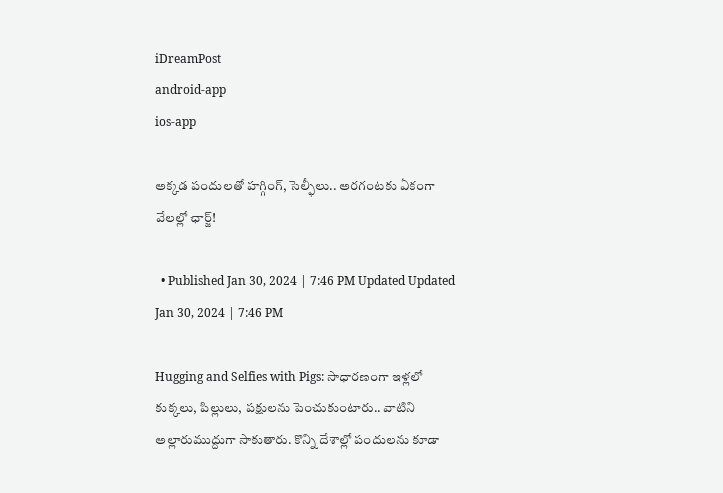iDreamPost
android-app
ios-app

అక్కడ పందులతో హగ్గింగ్, సెల్ఫీలు.. అరగంటకు ఏకంగా వేలల్లో ఛార్జ్!

  • Published Jan 30, 2024 | 7:46 PM Updated Updated Jan 30, 2024 | 7:46 PM

Hugging and Selfies with Pigs: సాధారణంగా ఇళ్లలో కుక్కలు, పిల్లులు, పక్షులను పెంచుకుంటారు.. వాటిని అల్లారుముద్దుగా సాకుతారు. కొన్ని దేశాల్లో పందులను కూడా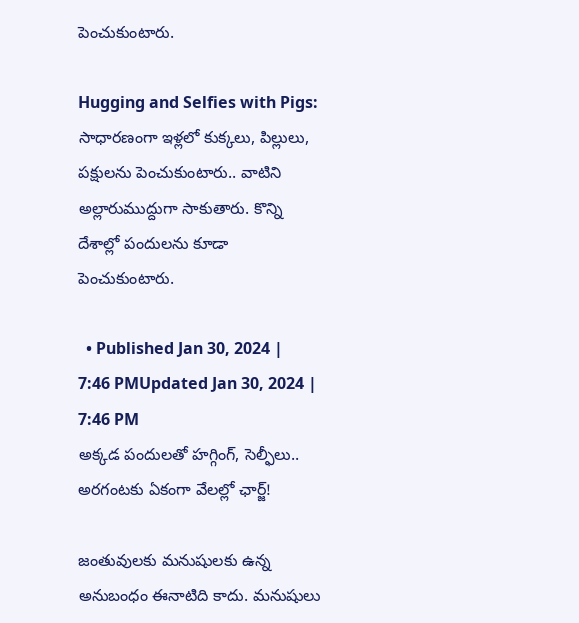పెంచుకుంటారు.

Hugging and Selfies with Pigs: సాధారణంగా ఇళ్లలో కుక్కలు, పిల్లులు, పక్షులను పెంచుకుంటారు.. వాటిని అల్లారుముద్దుగా సాకుతారు. కొన్ని దేశాల్లో పందులను కూడా పెంచుకుంటారు.

  • Published Jan 30, 2024 | 7:46 PMUpdated Jan 30, 2024 | 7:46 PM
అక్కడ పందులతో హగ్గింగ్, సెల్ఫీలు.. అరగంటకు ఏకంగా వేలల్లో ఛార్జ్!

జంతువులకు మనుషులకు ఉన్న అనుబంధం ఈనాటిది కాదు. మనుషులు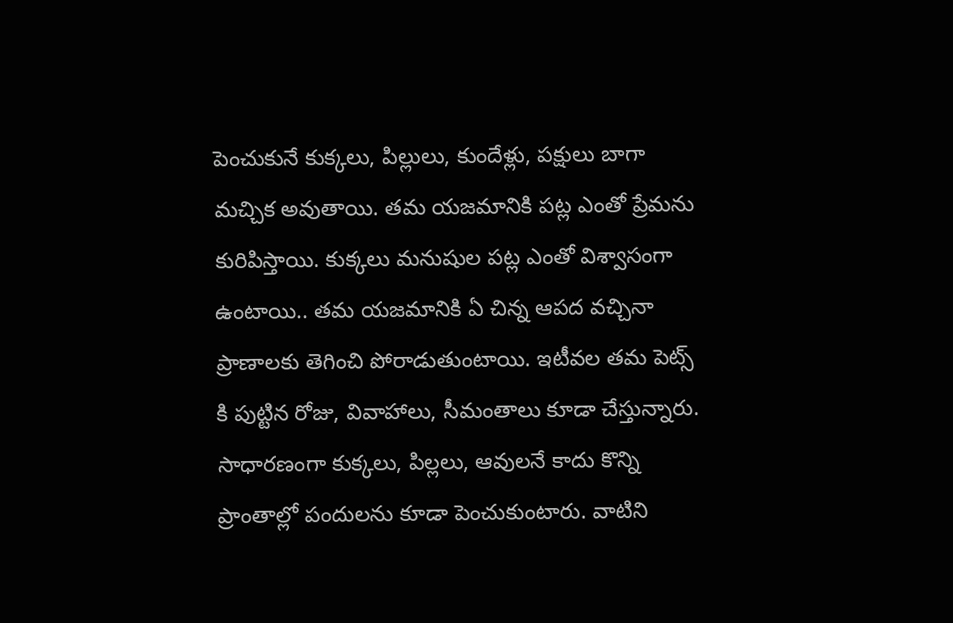పెంచుకునే కుక్కలు, పిల్లులు, కుందేళ్లు, పక్షులు బాగా మచ్చిక అవుతాయి. తమ యజమానికి పట్ల ఎంతో ప్రేమను కురిపిస్తాయి. కుక్కలు మనుషుల పట్ల ఎంతో విశ్వాసంగా ఉంటాయి.. తమ యజమానికి ఏ చిన్న ఆపద వచ్చినా ప్రాణాలకు తెగించి పోరాడుతుంటాయి. ఇటీవల తమ పెట్స్ కి పుట్టిన రోజు, వివాహాలు, సీమంతాలు కూడా చేస్తున్నారు. సాధారణంగా కుక్కలు, పిల్లలు, ఆవులనే కాదు కొన్ని ప్రాంతాల్లో పందులను కూడా పెంచుకుంటారు. వాటిని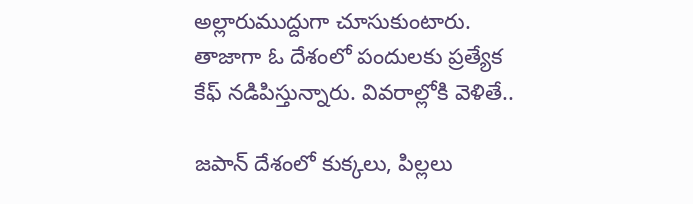అల్లారుముద్దుగా చూసుకుంటారు. తాజాగా ఓ దేశంలో పందులకు ప్రత్యేక కేఫ్ నడిపిస్తున్నారు. వివరాల్లోకి వెళితే..

జపాన్ దేశంలో కుక్కలు, పిల్లలు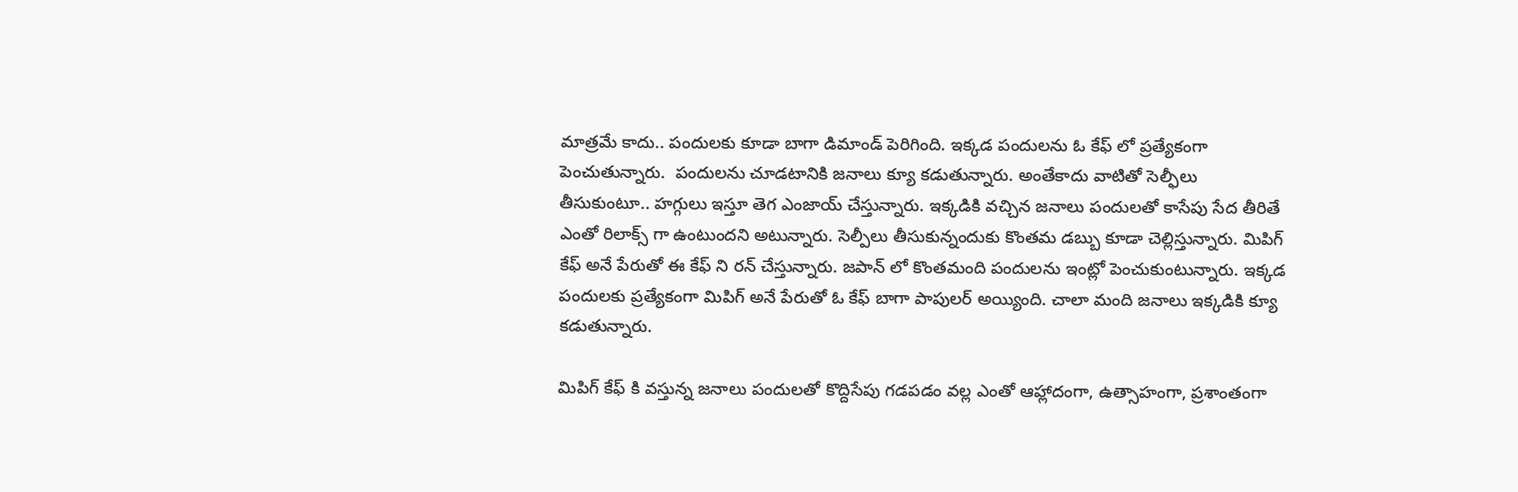మాత్రమే కాదు.. పందులకు కూడా బాగా డిమాండ్ పెరిగింది. ఇక్కడ పందులను ఓ కేఫ్ లో ప్రత్యేకంగా పెంచుతున్నారు.  పందులను చూడటానికి జనాలు క్యూ కడుతున్నారు. అంతేకాదు వాటితో సెల్ఫీలు తీసుకుంటూ.. హగ్గులు ఇస్తూ తెగ ఎంజాయ్ చేస్తున్నారు. ఇక్కడికి వచ్చిన జనాలు పందులతో కాసేపు సేద తీరితే ఎంతో రిలాక్స్ గా ఉంటుందని అటున్నారు. సెల్పీలు తీసుకున్నందుకు కొంతమ డబ్బు కూడా చెల్లిస్తున్నారు. మిపిగ్ కేఫ్ అనే పేరుతో ఈ కేఫ్ ని రన్ చేస్తున్నారు. జపాన్ లో కొంతమంది పందులను ఇంట్లో పెంచుకుంటున్నారు. ఇక్కడ పందులకు ప్రత్యేకంగా మిపిగ్ అనే పేరుతో ఓ కేఫ్ బాగా పాపులర్ అయ్యింది. చాలా మంది జనాలు ఇక్కడికి క్యూ కడుతున్నారు.

మిపిగ్ కేఫ్ కి వస్తున్న జనాలు పందులతో కొద్దిసేపు గడపడం వల్ల ఎంతో ఆహ్లాదంగా, ఉత్సాహంగా, ప్రశాంతంగా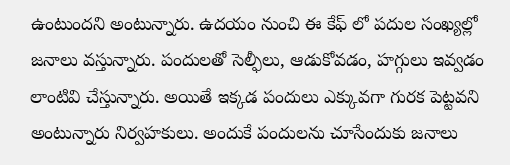ఉంటుందని అంటున్నారు. ఉదయం నుంచి ఈ కేఫ్ లో పదుల సంఖ్యల్లో జనాలు వస్తున్నారు. పందులతో సెల్ఫీలు, ఆడుకోవడం, హగ్గులు ఇవ్వడం లాంటివి చేస్తున్నారు. అయితే ఇక్కడ పందులు ఎక్కువగా గురక పెట్టవని అంటున్నారు నిర్వహకులు. అందుకే పందులను చూసేందుకు జనాలు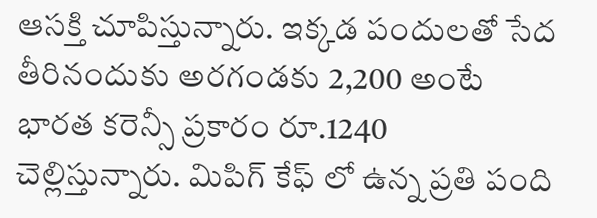ఆసక్తి చూపిస్తున్నారు. ఇక్కడ పందులతో సేద తీరినందుకు అరగండకు 2,200 అంటే భారత కరెన్సీ ప్రకారం రూ.1240 చెల్లిస్తున్నారు. మిపిగ్ కేఫ్ లో ఉన్న ప్రతి పంది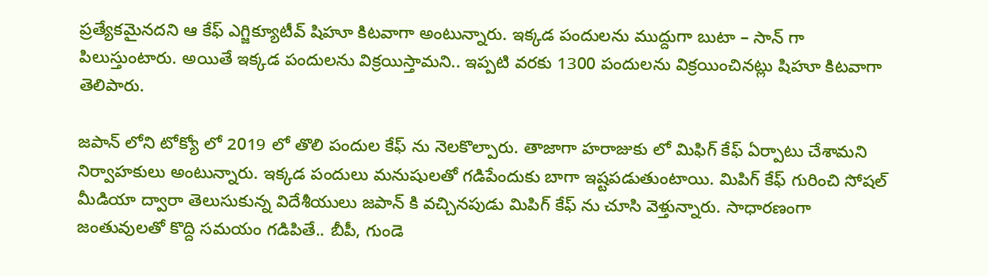ప్రత్యేకమైనదని ఆ కేఫ్ ఎగ్జిక్యూటీవ్ షిహూ కిటవాగా అంటున్నారు. ఇక్కడ పందులను ముద్దుగా బుటా – సాన్ గా పిలుస్తుంటారు. అయితే ఇక్కడ పందులను విక్రయిస్తామని.. ఇప్పటి వరకు 1300 పందులను విక్రయించినట్లు షిహూ కిటవాగా తెలిపారు.

జపాన్ లోని టోక్యో లో 2019 లో తొలి పందుల కేఫ్ ను నెలకొల్పారు. తాజాగా హరాజుకు లో మిఫిగ్ కేఫ్ ఏర్పాటు చేశామని నిర్వాహకులు అంటున్నారు. ఇక్కడ పందులు మనుషులతో గడిపేందుకు బాగా ఇష్టపడుతుంటాయి. మిపిగ్ కేఫ్ గురించి సోషల్ మీడియా ద్వారా తెలుసుకున్న విదేశీయులు జపాన్ కి వచ్చినపుడు మిపిగ్ కేఫ్ ను చూసి వెళ్తున్నారు. సాధారణంగా జంతువులతో కొద్ది సమయం గడిపితే.. బీపీ, గుండె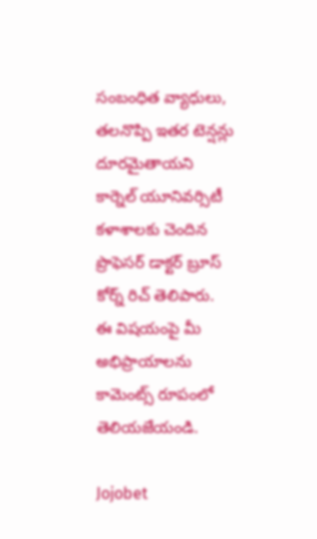సంబంధిత వ్యాధులు, తలనొప్పి ఇతర టెన్షన్లు దూరమైతాయని కార్నెల్ యూనివర్సిటీ కళాశాలకు చెందిన ప్రొఫెసర్ డాక్టర్ బ్రూస్ కోర్న్ రిచ్ తెలిపారు. ఈ విషయంపై మీ అభిప్రాయాలను కామెంట్స్ రూపంలో తెలియజేయండి.

Jojobet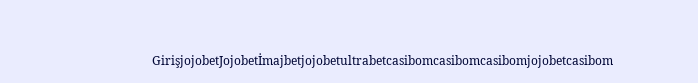GirişjojobetJojobetİmajbetjojobetultrabetcasibomcasibomcasibomjojobetcasibom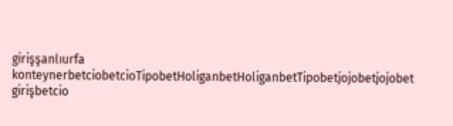girişşanlıurfa konteynerbetciobetcioTipobetHoliganbetHoliganbetTipobetjojobetjojobet girişbetcio